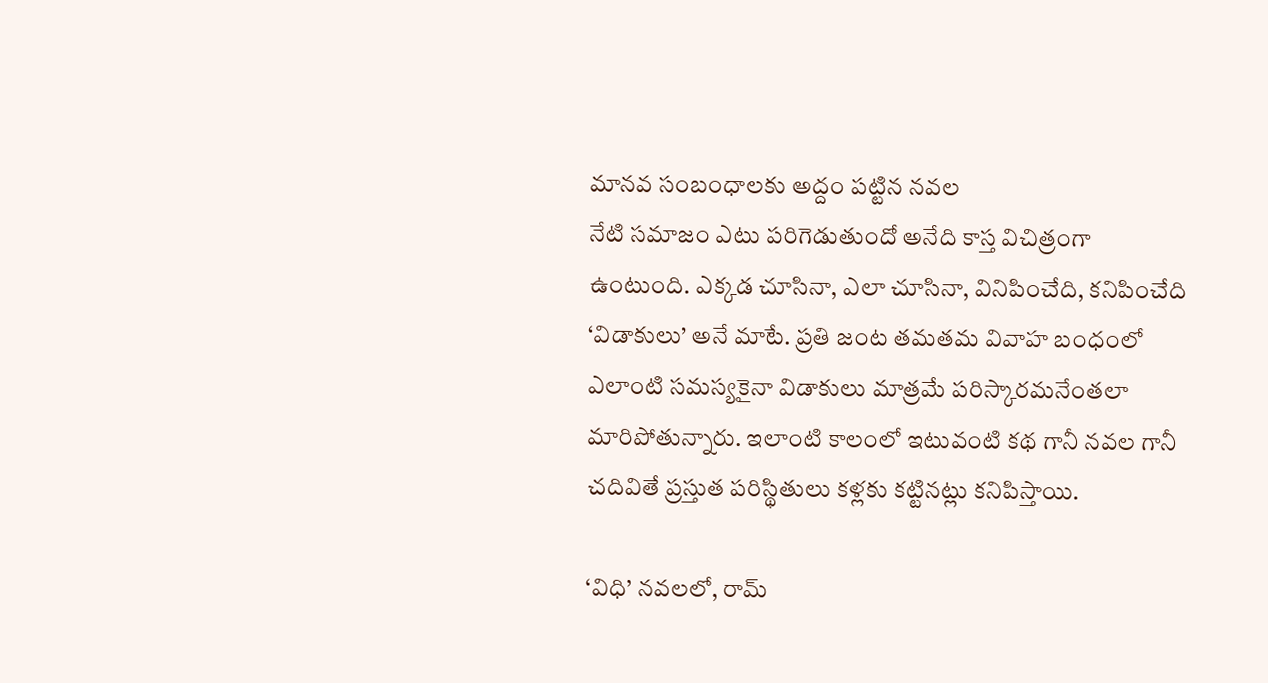మానవ సంబంధాలకు అద్దం పట్టిన నవల
నేటి సమాజం ఎటు పరిగెడుతుందో అనేది కాస్త విచిత్రంగా ఉంటుంది. ఎక్కడ చూసినా, ఎలా చూసినా, వినిపించేది, కనిపించేది ‘విడాకులు’ అనే మాటే. ప్రతి జంట తమతమ వివాహ బంధంలో ఎలాంటి సమస్యకైనా విడాకులు మాత్రమే పరిస్కారమనేంతలా మారిపోతున్నారు. ఇలాంటి కాలంలో ఇటువంటి కథ గానీ నవల గానీ చదివితే ప్రస్తుత పరిస్థితులు కళ్లకు కట్టినట్లు కనిపిస్తాయి.

‘విధి’ నవలలో, రామ్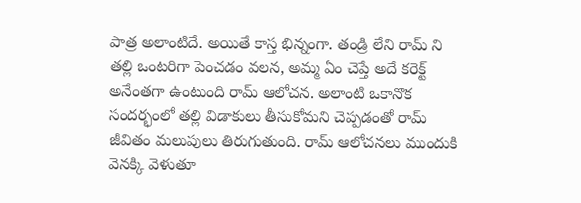పాత్ర అలాంటిదే. అయితే కాస్త భిన్నంగా. తండ్రి లేని రామ్ ని తల్లి ఒంటరిగా పెంచడం వలన, అమ్మ ఏం చెప్తే అదే కరెక్ట్ అనేంతగా ఉంటుంది రామ్ ఆలోచన. అలాంటి ఒకానొక సందర్భంలో తల్లి విడాకులు తీసుకోమని చెప్పడంతో రామ్ జీవితం మలుపులు తిరుగుతుంది. రామ్ ఆలోచనలు ముందుకి వెనక్కి వెళుతూ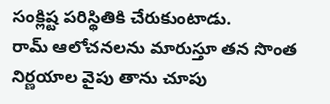సంక్లిష్ట పరిస్థితికి చేరుకుంటాడు.
రామ్ ఆలోచనలను మారుస్తూ తన సొంత నిర్ణయాల వైపు తాను చూపు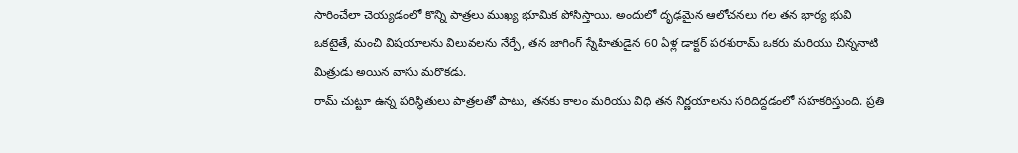సారించేలా చెయ్యడంలో కొన్ని పాత్రలు ముఖ్య భూమిక పోసిస్తాయి. అందులో దృఢమైన ఆలోచనలు గల తన భార్య భువి ఒకటైతే, మంచి విషయాలను విలువలను నేర్పే, తన జాగింగ్ స్నేహితుడైన 60 ఏళ్ల డాక్టర్ పరశురామ్ ఒకరు మరియు చిన్ననాటి మిత్రుడు అయిన వాసు మరొకడు.
రామ్ చుట్టూ ఉన్న పరిస్థితులు పాత్రలతో పాటు, తనకు కాలం మరియు విధి తన నిర్ణయాలను సరిదిద్దడంలో సహకరిస్తుంది. ప్రతి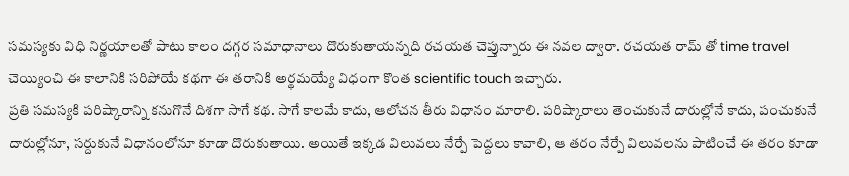సమస్యకు విధి నిర్ణయాలతో పాటు కాలం దగ్గర సమాధానాలు దొరుకుతాయన్నది రచయత చెప్తున్నారు ఈ నవల ద్వారా. రచయత రామ్ తో time travel చెయ్యించి ఈ కాలానికి సరిపోయే కథగా ఈ తరానికి అర్థమయ్యే విధంగా కొంత scientific touch ఇచ్చారు.
ప్రతి సమస్యకి పరిష్కారాన్ని కనుగొనే దిశగా సాగే కథ. సాగే కాలమే కాదు, ఆలోచన తీరు విధానం మారాలి. పరిష్కారాలు తెంచుకునే దారుల్లోనే కాదు, పంచుకునే దారుల్లోనూ, సర్దుకునే విధానంలోనూ కూడా దొరుకుతాయి. అయితే ఇక్కడ విలువలు నేర్పే పెద్దలు కావాలి, ఆ తరం నేర్పే విలువలను పాటించే ఈ తరం కూడా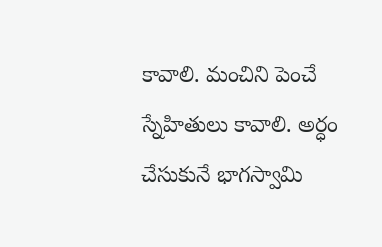కావాలి. మంచిని పెంచే స్నేహితులు కావాలి. అర్ధం చేసుకునే భాగస్వామి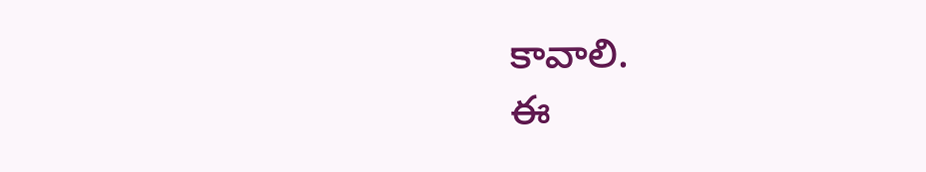కావాలి.
ఈ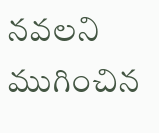నవలని ముగించిన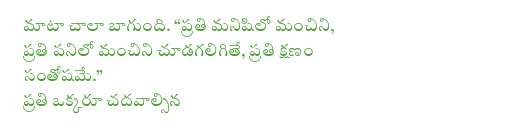మాటా చాలా బాగుంది. “ప్రతి మనిషిలో మంచిని, ప్రతి పనిలో మంచిని చూడగలిగితే, ప్రతి క్షణం సంతోషమే.”
ప్రతి ఒక్కరూ చదవాల్సిన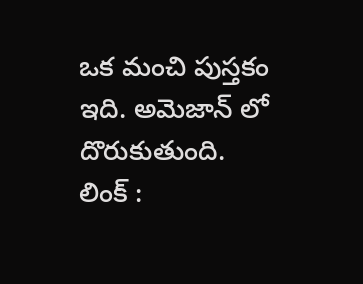ఒక మంచి పుస్తకం ఇది. అమెజాన్ లో దొరుకుతుంది.
లింక్ :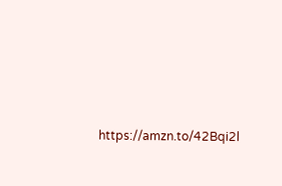https://amzn.to/42Bqi2l